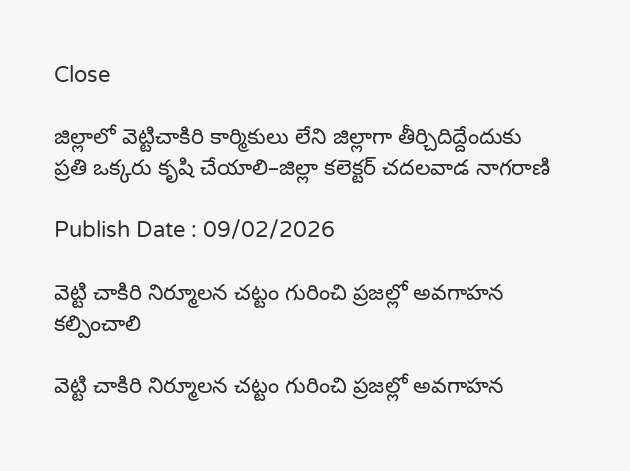Close

జిల్లాలో వెట్టిచాకిరి కార్మికులు లేని జిల్లాగా తీర్చిదిద్దేందుకు ప్రతి ఒక్కరు కృషి చేయాలి–జిల్లా కలెక్టర్ చదలవాడ నాగరాణి

Publish Date : 09/02/2026

వెట్టి చాకిరి నిర్మూలన చట్టం గురించి ప్రజల్లో అవగాహన కల్పించాలి

వెట్టి చాకిరి నిర్మూలన చట్టం గురించి ప్రజల్లో అవగాహన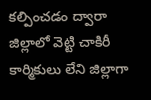కల్పించడం ద్వారా జిల్లాలో వెట్టి చాకిరీ కార్మికులు లేని జిల్లాగా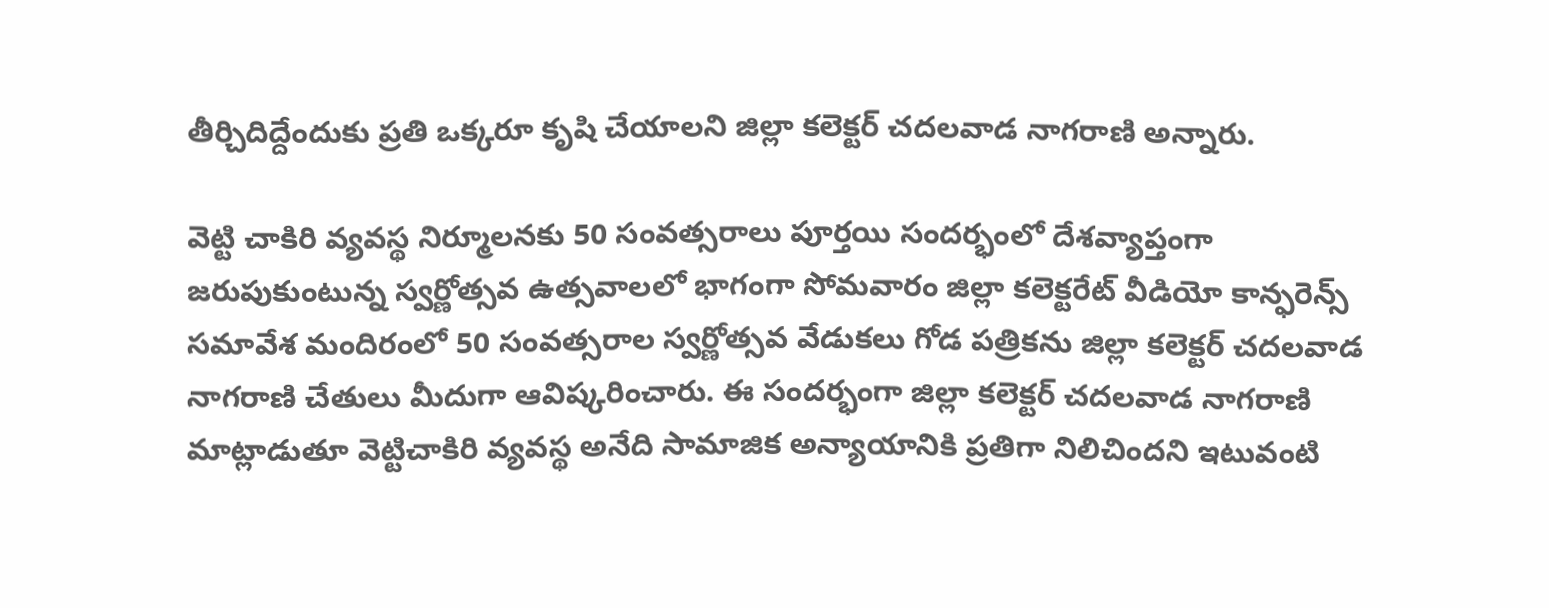తీర్చిదిద్దేందుకు ప్రతి ఒక్కరూ కృషి చేయాలని జిల్లా కలెక్టర్ చదలవాడ నాగరాణి అన్నారు.

వెట్టి చాకిరి వ్యవస్థ నిర్మూలనకు 50 సంవత్సరాలు పూర్తయి సందర్భంలో దేశవ్యాప్తంగా జరుపుకుంటున్న స్వర్ణోత్సవ ఉత్సవాలలో భాగంగా సోమవారం జిల్లా కలెక్టరేట్ వీడియో కాన్ఫరెన్స్ సమావేశ మందిరంలో 50 సంవత్సరాల స్వర్ణోత్సవ వేడుకలు గోడ పత్రికను జిల్లా కలెక్టర్ చదలవాడ నాగరాణి చేతులు మీదుగా ఆవిష్కరించారు. ఈ సందర్భంగా జిల్లా కలెక్టర్ చదలవాడ నాగరాణి మాట్లాడుతూ వెట్టిచాకిరి వ్యవస్థ అనేది సామాజిక అన్యాయానికి ప్రతిగా నిలిచిందని ఇటువంటి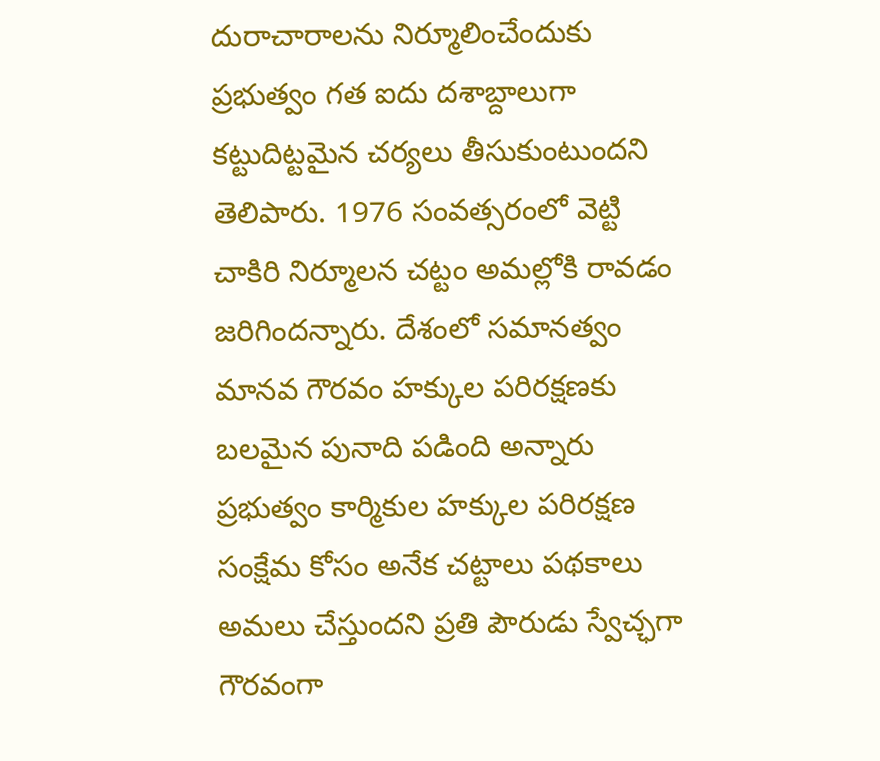దురాచారాలను నిర్మూలించేందుకు ప్రభుత్వం గత ఐదు దశాబ్దాలుగా కట్టుదిట్టమైన చర్యలు తీసుకుంటుందని తెలిపారు. 1976 సంవత్సరంలో వెట్టి చాకిరి నిర్మూలన చట్టం అమల్లోకి రావడం జరిగిందన్నారు. దేశంలో సమానత్వం మానవ గౌరవం హక్కుల పరిరక్షణకు బలమైన పునాది పడింది అన్నారు ప్రభుత్వం కార్మికుల హక్కుల పరిరక్షణ సంక్షేమ కోసం అనేక చట్టాలు పథకాలు అమలు చేస్తుందని ప్రతి పౌరుడు స్వేచ్ఛగా గౌరవంగా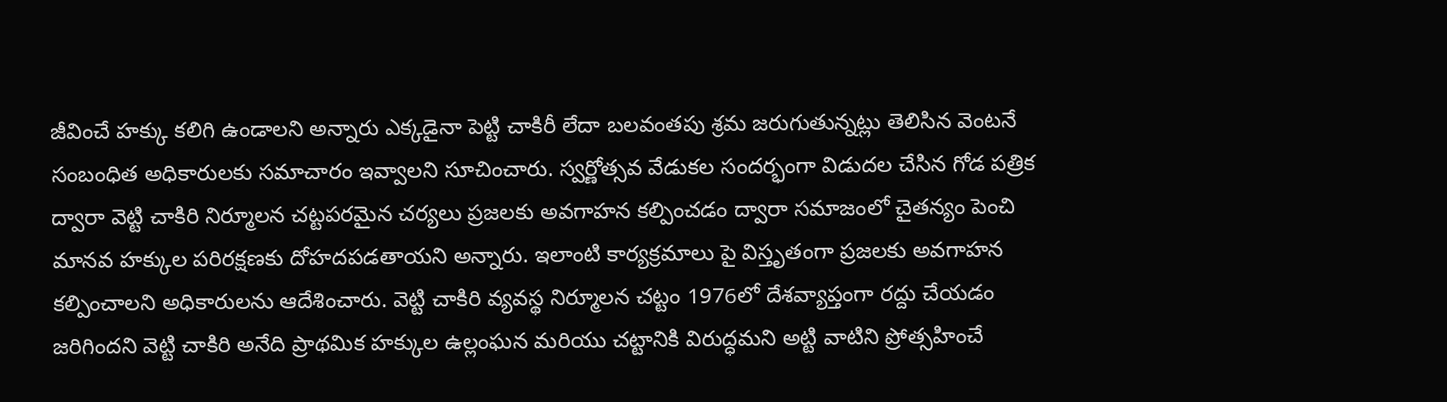జీవించే హక్కు కలిగి ఉండాలని అన్నారు ఎక్కడైనా పెట్టి చాకిరీ లేదా బలవంతపు శ్రమ జరుగుతున్నట్లు తెలిసిన వెంటనే సంబంధిత అధికారులకు సమాచారం ఇవ్వాలని సూచించారు. స్వర్ణోత్సవ వేడుకల సందర్భంగా విడుదల చేసిన గోడ పత్రిక ద్వారా వెట్టి చాకిరి నిర్మూలన చట్టపరమైన చర్యలు ప్రజలకు అవగాహన కల్పించడం ద్వారా సమాజంలో చైతన్యం పెంచి మానవ హక్కుల పరిరక్షణకు దోహదపడతాయని అన్నారు. ఇలాంటి కార్యక్రమాలు పై విస్తృతంగా ప్రజలకు అవగాహన కల్పించాలని అధికారులను ఆదేశించారు. వెట్టి చాకిరి వ్యవస్థ నిర్మూలన చట్టం 1976లో దేశవ్యాప్తంగా రద్దు చేయడం జరిగిందని వెట్టి చాకిరి అనేది ప్రాథమిక హక్కుల ఉల్లంఘన మరియు చట్టానికి విరుద్ధమని అట్టి వాటిని ప్రోత్సహించే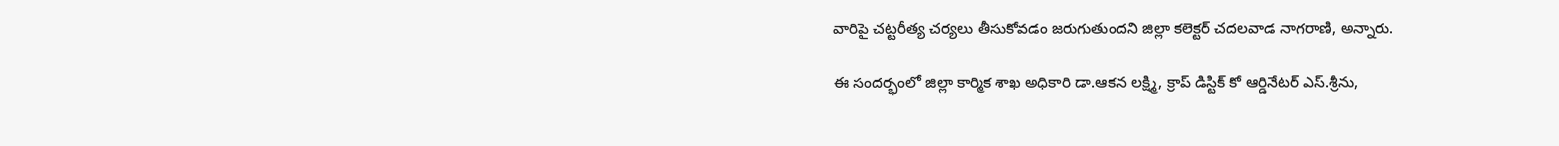వారిపై చట్టరీత్య చర్యలు తీసుకోవడం జరుగుతుందని జిల్లా కలెక్టర్ చదలవాడ నాగరాణి, అన్నారు.

ఈ సందర్భంలో జిల్లా కార్మిక శాఖ అధికారి డా.ఆకన లక్ష్మి, క్రాప్ డిస్టిక్ కో ఆర్డినేటర్ ఎస్.శ్రీను,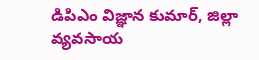డిపిఎం విజ్ఞాన కుమార్, జిల్లా వ్యవసాయ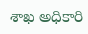శాఖ అధికారి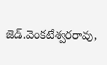జెడ్.వెంకటేశ్వరరావు,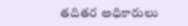తదితర అధికారులు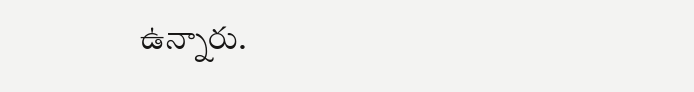ఉన్నారు.